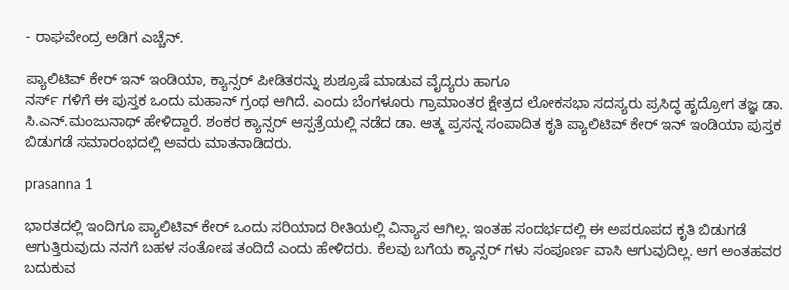- ರಾಘವೇಂದ್ರ ಅಡಿಗ ಎಚ್ಚೆನ್.

ಪ್ಯಾಲಿಟಿವ್ ಕೇರ್ ಇನ್ ಇಂಡಿಯಾ, ಕ್ಯಾನ್ಸರ್ ಪೀಡಿತರನ್ನು ಶುಶ್ರೂಷೆ ಮಾಡುವ ವೈದ್ಯರು ಹಾಗೂ
ನರ್ಸ್ ಗಳಿಗೆ ಈ ಪುಸ್ತಕ ಒಂದು ಮಹಾನ್ ಗ್ರಂಥ ಆಗಿದೆ. ಎಂದು ಬೆಂಗಳೂರು ಗ್ರಾಮಾಂತರ ಕ್ಷೇತ್ರದ ಲೋಕಸಭಾ ಸದಸ್ಯರು ಪ್ರಸಿದ್ಧ ಹೃದ್ರೋಗ ತಜ್ಞ ಡಾ. ಸಿ.ಎನ್.ಮಂಜುನಾಥ್ ಹೇಳಿದ್ದಾರೆ. ಶಂಕರ ಕ್ಯಾನ್ಸರ್ ಆಸ್ಪತ್ರೆಯಲ್ಲಿ ನಡೆದ ಡಾ. ಆತ್ಮ ಪ್ರಸನ್ನ ಸಂಪಾದಿತ ಕೃತಿ ಪ್ಯಾಲಿಟಿವ್ ಕೇರ್ ಇನ್ ಇಂಡಿಯಾ ಪುಸ್ತಕ ಬಿಡುಗಡೆ ಸಮಾರಂಭದಲ್ಲಿ ಅವರು ಮಾತನಾಡಿದರು.

prasanna 1

ಭಾರತದಲ್ಲಿ ಇಂದಿಗೂ ಪ್ಯಾಲಿಟಿವ್ ಕೇರ್ ಒಂದು ಸರಿಯಾದ ರೀತಿಯಲ್ಲಿ ವಿನ್ಯಾಸ ಆಗಿಲ್ಲ. ಇಂತಹ ಸಂದರ್ಭದಲ್ಲಿ ಈ ಅಪರೂಪದ ಕೃತಿ ಬಿಡುಗಡೆ ಆಗುತ್ತಿರುವುದು ನನಗೆ ಬಹಳ ಸಂತೋಷ ತಂದಿದೆ ಎಂದು ಹೇಳಿದರು. ಕೆಲವು ಬಗೆಯ ಕ್ಯಾನ್ಸರ್ ಗಳು ಸಂಪೂರ್ಣ ವಾಸಿ ಆಗುವುದಿಲ್ಲ. ಆಗ ಅಂತಹವರ ಬದುಕುವ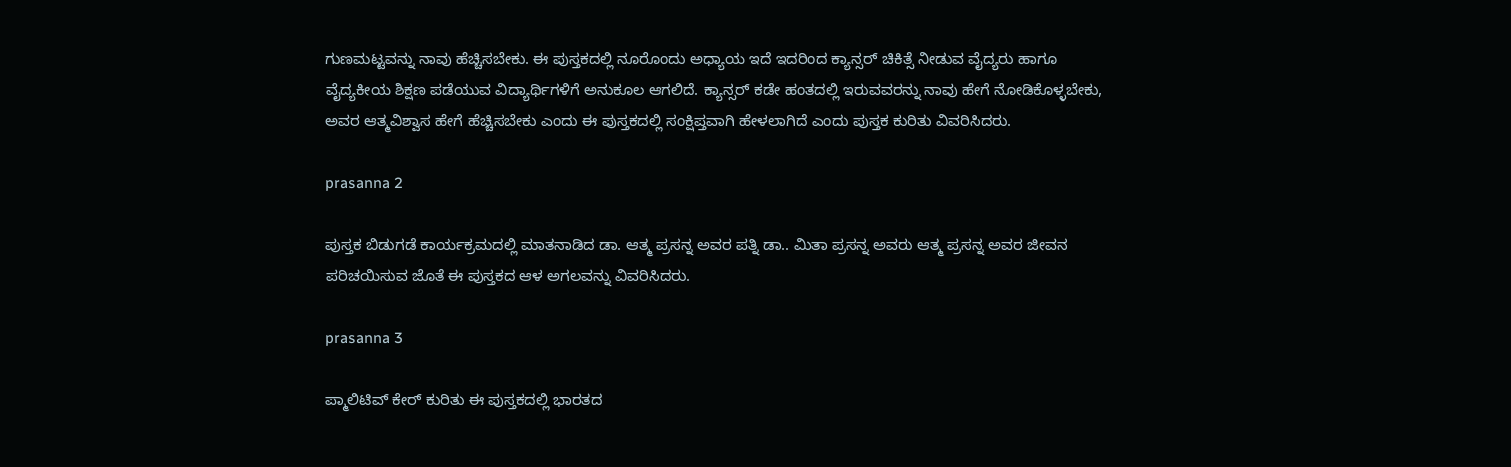ಗುಣಮಟ್ಟವನ್ನು ನಾವು ಹೆಚ್ಚಿಸಬೇಕು. ಈ ಪುಸ್ತಕದಲ್ಲಿ ನೂರೊಂದು ಅಧ್ಯಾಯ ಇದೆ ಇದರಿಂದ ಕ್ಯಾನ್ಸರ್ ಚಿಕಿತ್ಸೆ ನೀಡುವ ವೈದ್ಯರು ಹಾಗೂ ವೈದ್ಯಕೀಯ ಶಿಕ್ಷಣ ಪಡೆಯುವ ವಿದ್ಯಾರ್ಥಿಗಳಿಗೆ ಅನುಕೂಲ ಆಗಲಿದೆ. ಕ್ಯಾನ್ಸರ್ ಕಡೇ ಹಂತದಲ್ಲಿ ಇರುವವರನ್ನು ನಾವು ಹೇಗೆ ನೋಡಿಕೊಳ್ಳಬೇಕು, ಅವರ ಆತ್ಮವಿಶ್ವಾಸ ಹೇಗೆ ಹೆಚ್ಚಿಸಬೇಕು ಎಂದು ಈ ಪುಸ್ತಕದಲ್ಲಿ ಸಂಕ್ಷಿಪ್ತವಾಗಿ ಹೇಳಲಾಗಿದೆ ಎಂದು ಪುಸ್ತಕ ಕುರಿತು ವಿವರಿಸಿದರು.

prasanna 2

ಪುಸ್ತಕ ಬಿಡುಗಡೆ ಕಾರ್ಯಕ್ರಮದಲ್ಲಿ ಮಾತನಾಡಿದ ಡಾ. ಆತ್ಮ ಪ್ರಸನ್ನ ಅವರ ಪತ್ನಿ ಡಾ.. ಮಿತಾ ಪ್ರಸನ್ನ ಅವರು ಆತ್ಮ ಪ್ರಸನ್ನ ಅವರ ಜೀವನ ಪರಿಚಯಿಸುವ ಜೊತೆ ಈ ಪುಸ್ತಕದ ಆಳ ಅಗಲವನ್ನು ವಿವರಿಸಿದರು.

prasanna 3

ಪ್ಮಾಲಿಟಿವ್ ಕೇರ್ ಕುರಿತು ಈ ಪುಸ್ತಕದಲ್ಲಿ ಭಾರತದ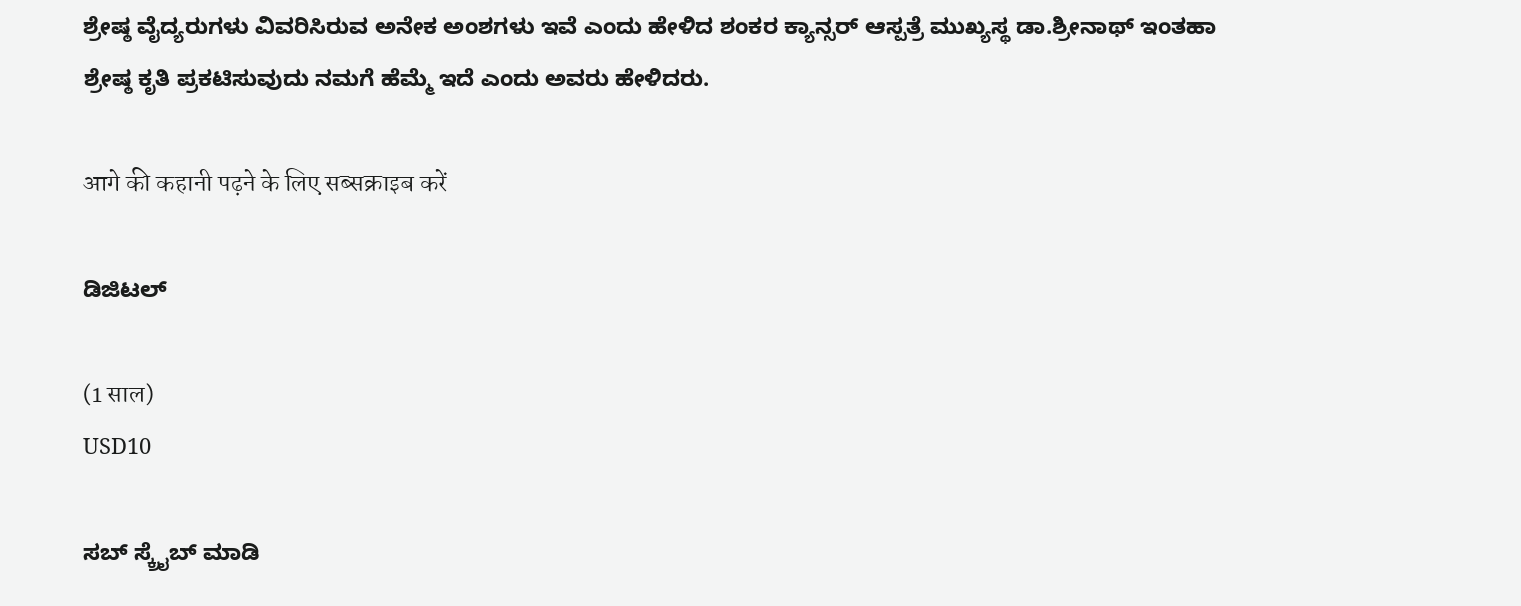ಶ್ರೇಷ್ಠ ವೈದ್ಯರುಗಳು ವಿವರಿಸಿರುವ ಅನೇಕ ಅಂಶಗಳು ಇವೆ ಎಂದು ಹೇಳಿದ ಶಂಕರ ಕ್ಯಾನ್ಸರ್ ಆಸ್ಪತ್ರೆ ಮುಖ್ಯಸ್ಥ ಡಾ.ಶ್ರೀನಾಥ್ ಇಂತಹಾ ಶ್ರೇಷ್ಠ ಕೃತಿ ಪ್ರಕಟಿಸುವುದು ನಮಗೆ ಹೆಮ್ಮೆ ಇದೆ ಎಂದು ಅವರು ಹೇಳಿದರು.

आगे की कहानी पढ़ने के लिए सब्सक्राइब करें

ಡಿಜಿಟಲ್

(1 साल)
USD10

ಸಬ್ ಸ್ಕ್ರೈಬ್ ಮಾಡಿ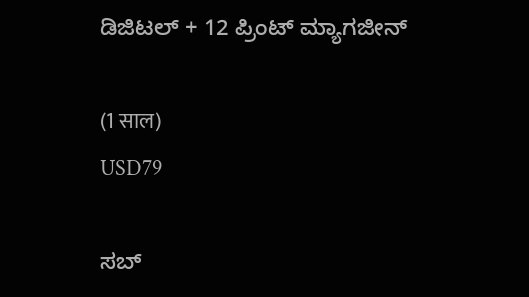ಡಿಜಿಟಲ್ + 12 ಪ್ರಿಂಟ್ ಮ್ಯಾಗಜೀನ್

(1 साल)
USD79

ಸಬ್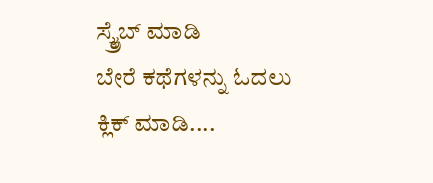ಸ್ಕ್ರೈಬ್ ಮಾಡಿ
ಬೇರೆ ಕಥೆಗಳನ್ನು ಓದಲು ಕ್ಲಿಕ್ ಮಾಡಿ....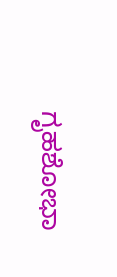ಗೃಹಶೋಭಾ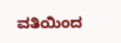ವತಿಯಿಂದ